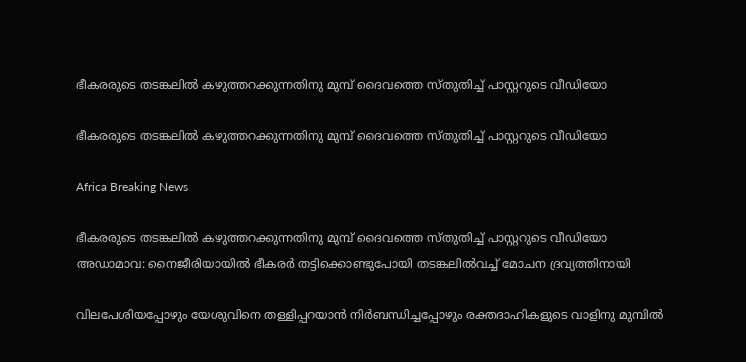ഭീകരരുടെ തടങ്കലില്‍ കഴുത്തറക്കുന്നതിനു മുമ്പ് ദൈവത്തെ സ്തുതിച്ച് പാസ്റ്ററുടെ വീഡിയോ

ഭീകരരുടെ തടങ്കലില്‍ കഴുത്തറക്കുന്നതിനു മുമ്പ് ദൈവത്തെ സ്തുതിച്ച് പാസ്റ്ററുടെ വീഡിയോ

Africa Breaking News

ഭീകരരുടെ തടങ്കലില്‍ കഴുത്തറക്കുന്നതിനു മുമ്പ് ദൈവത്തെ സ്തുതിച്ച് പാസ്റ്ററുടെ വീഡിയോ
അഡാമാവ: നൈജീരിയായില്‍ ഭീകരര്‍ തട്ടിക്കൊണ്ടുപോയി തടങ്കലില്‍വച്ച് മോചന ദ്രവ്യത്തിനായി

വിലപേശിയപ്പോഴും യേശുവിനെ തള്ളിപ്പറയാന്‍ നിര്‍ബന്ധിച്ചപ്പോഴും രക്തദാഹികളുടെ വാളിനു മുമ്പില്‍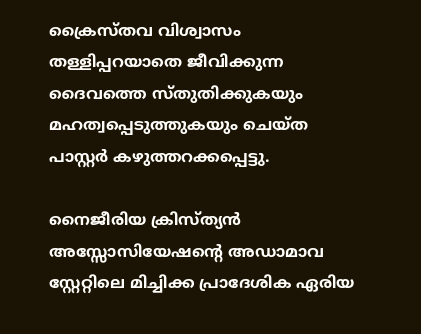ക്രൈസ്തവ വിശ്വാസം തള്ളിപ്പറയാതെ ജീവിക്കുന്ന ദൈവത്തെ സ്തുതിക്കുകയും മഹത്വപ്പെടുത്തുകയും ചെയ്ത പാസ്റ്റര്‍ കഴുത്തറക്കപ്പെട്ടു.

നൈജീരിയ ക്രിസ്ത്യന്‍ അസ്സോസിയേഷന്റെ അഡാമാവ സ്റ്റേറ്റിലെ മിച്ചിക്ക പ്രാദേശിക ഏരിയ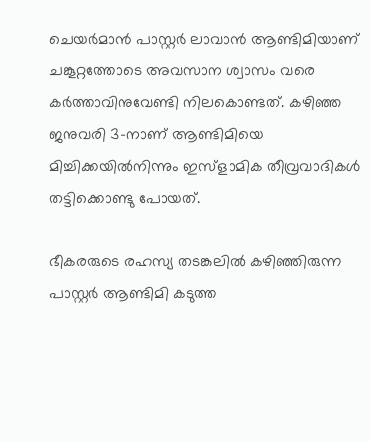ചെയര്‍മാന്‍ പാസ്റ്റര്‍ ലാവാന്‍ ആണ്ടിമിയാണ് ചങ്കൂറ്റത്തോടെ അവസാന ശ്വാസം വരെ കര്‍ത്താവിനുവേണ്ടി നിലകൊണ്ടത്. കഴിഞ്ഞ ജനുവരി 3-നാണ് ആണ്ടിമിയെ മിച്ചിക്കയില്‍നിന്നും ഇസ്ളാമിക തീവ്രവാദികള്‍ തട്ടിക്കൊണ്ടു പോയത്.

ഭീകരരുടെ രഹസ്യ തടങ്കലില്‍ കഴിഞ്ഞിരുന്ന പാസ്റ്റര്‍ ആണ്ടിമി കടുത്ത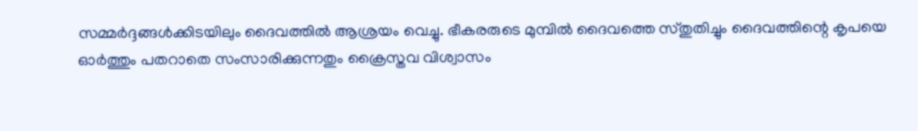സമ്മര്‍ദ്ദങ്ങള്‍ക്കിടയിലും ദൈവത്തില്‍ ആശ്രയം വെച്ചു. ഭീകരരുടെ മുമ്പില്‍ ദൈവത്തെ സ്തുതിച്ചും ദൈവത്തിന്റെ കൃപയെ ഓര്‍ത്തും പതറാതെ സംസാരിക്കുന്നതും ക്രൈസ്തവ വിശ്വാസം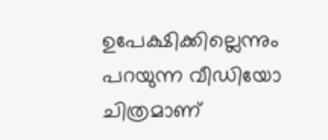ഉപേക്ഷിക്കില്ലെന്നും പറയുന്ന വീഡിയോ ചിത്രമാണ്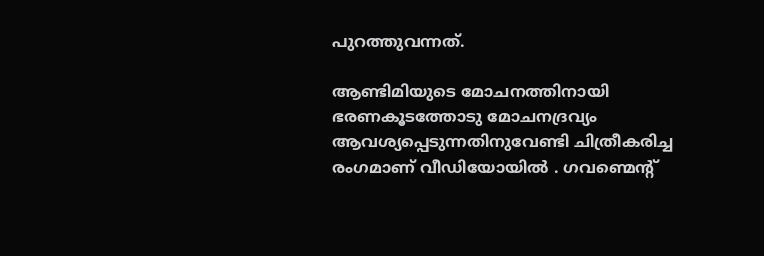പുറത്തുവന്നത്.

ആണ്ടിമിയുടെ മോചനത്തിനായി ഭരണകൂടത്തോടു മോചനദ്രവ്യം ആവശ്യപ്പെടുന്നതിനുവേണ്ടി ചിത്രീകരിച്ച രംഗമാണ് വീഡിയോയില്‍ ‍. ഗവണ്മെന്റ്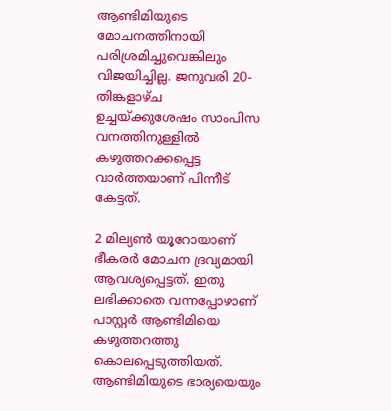ആണ്ടിമിയുടെ മോചനത്തിനായി പരിശ്രമിച്ചുവെങ്കിലും വിജയിച്ചില്ല. ജനുവരി 20-തിങ്കളാഴ്ച ഉച്ചയ്ക്കുശേഷം സാംപിസ വനത്തിനുള്ളില്‍ കഴുത്തറക്കപ്പെട്ട വാര്‍ത്തയാണ് പിന്നീട് കേട്ടത്.

2 മില്യണ്‍ യൂറോയാണ് ഭീകരര്‍ മോചന ദ്രവ്യമായി ആവശ്യപ്പെട്ടത്. ഇതു ലഭിക്കാതെ വന്നപ്പോഴാണ് പാസ്റ്റര്‍ ആണ്ടിമിയെ കഴുത്തറത്തു കൊലപ്പെടുത്തിയത്. ആണ്ടിമിയുടെ ഭാര്യയെയും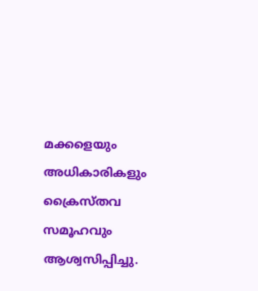മക്കളെയും അധികാരികളും ക്രൈസ്തവ സമൂഹവും ആശ്വസിപ്പിച്ചു.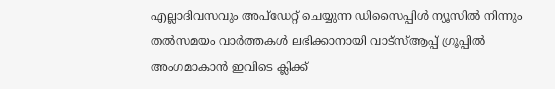എല്ലാദിവസവും അപ്ഡേറ്റ് ചെയ്യുന്ന ഡിസൈപ്പിൾ ന്യൂസിൽ നിന്നും തൽസമയം വാർത്തകൾ ലഭിക്കാനായി വാട്സ്ആപ്പ് ഗ്രൂപ്പിൽ അംഗമാകാൻ ഇവിടെ ക്ലിക്ക്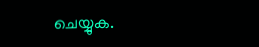ചെയ്യുക.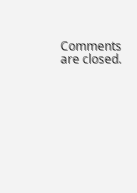Comments are closed.